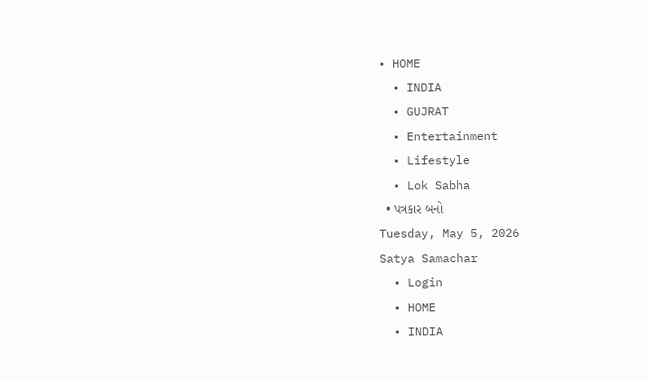• HOME
  • INDIA
  • GUJRAT
  • Entertainment
  • Lifestyle
  • Lok Sabha
  • પત્રકાર બનો
Tuesday, May 5, 2026
Satya Samachar
  • Login
  • HOME
  • INDIA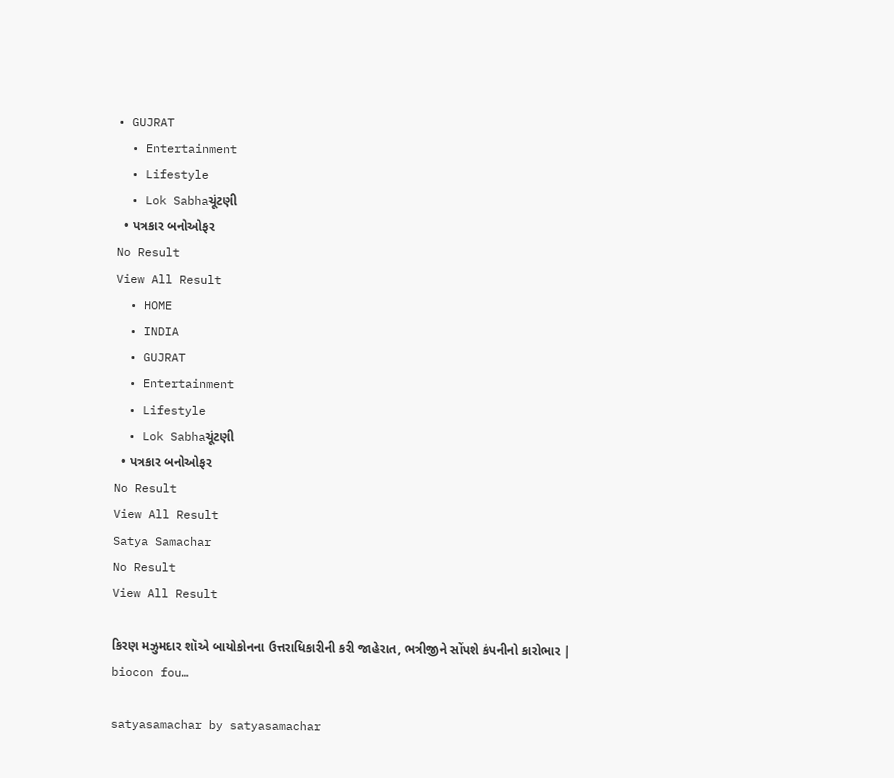• GUJRAT
  • Entertainment
  • Lifestyle
  • Lok Sabhaચૂંટણી
  • પત્રકાર બનોઓફર
No Result
View All Result
  • HOME
  • INDIA
  • GUJRAT
  • Entertainment
  • Lifestyle
  • Lok Sabhaચૂંટણી
  • પત્રકાર બનોઓફર
No Result
View All Result
Satya Samachar
No Result
View All Result

કિરણ મઝુમદાર શૉએ બાયોકોનના ઉત્તરાધિકારીની કરી જાહેરાત, ભત્રીજીને સોંપશે કંપનીનો કારોભાર | biocon fou…

satyasamachar by satyasamachar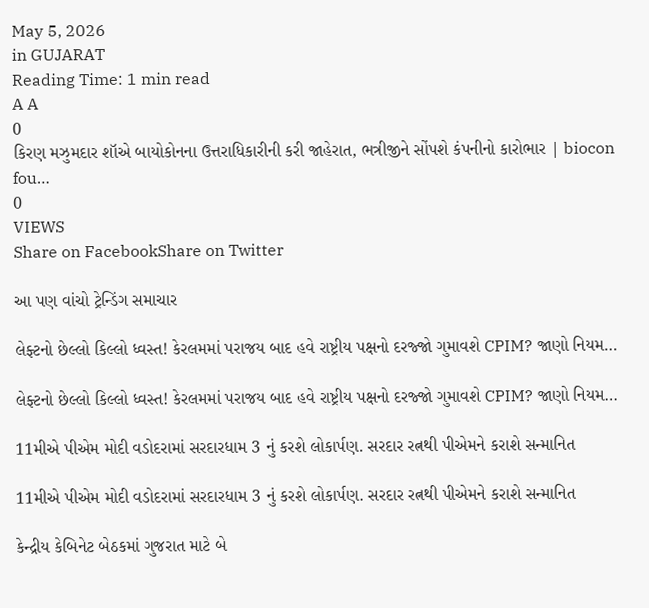May 5, 2026
in GUJARAT
Reading Time: 1 min read
A A
0
કિરણ મઝુમદાર શૉએ બાયોકોનના ઉત્તરાધિકારીની કરી જાહેરાત, ભત્રીજીને સોંપશે કંપનીનો કારોભાર | biocon fou…
0
VIEWS
Share on FacebookShare on Twitter

આ પણ વાંચો ટ્રેન્ડિંગ સમાચાર

લેફ્ટનો છેલ્લો કિલ્લો ધ્વસ્ત! કેરલમમાં પરાજય બાદ હવે રાષ્ટ્રીય પક્ષનો દરજ્જો ગુમાવશે CPIM? જાણો નિયમ…

લેફ્ટનો છેલ્લો કિલ્લો ધ્વસ્ત! કેરલમમાં પરાજય બાદ હવે રાષ્ટ્રીય પક્ષનો દરજ્જો ગુમાવશે CPIM? જાણો નિયમ…

11મીએ પીએમ મોદી વડોદરામાં સરદારધામ 3 નું કરશે લોકાર્પણ. સરદાર રત્નથી પીએમને કરાશે સન્માનિત

11મીએ પીએમ મોદી વડોદરામાં સરદારધામ 3 નું કરશે લોકાર્પણ. સરદાર રત્નથી પીએમને કરાશે સન્માનિત

કેન્દ્રીય કેબિનેટ બેઠકમાં ગુજરાત માટે બે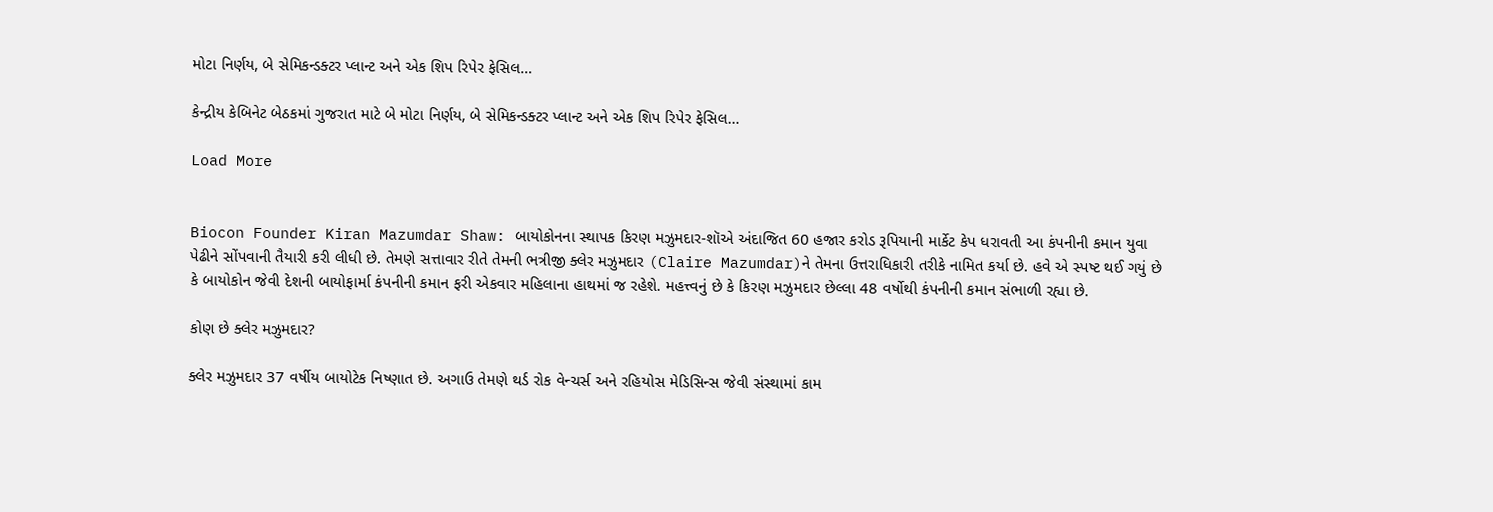મોટા નિર્ણય, બે સેમિકન્ડક્ટર પ્લાન્ટ અને એક શિપ રિપેર ફેસિલ…

કેન્દ્રીય કેબિનેટ બેઠકમાં ગુજરાત માટે બે મોટા નિર્ણય, બે સેમિકન્ડક્ટર પ્લાન્ટ અને એક શિપ રિપેર ફેસિલ…

Load More


Biocon Founder Kiran Mazumdar Shaw: બાયોકોનના સ્થાપક કિરણ મઝુમદાર-શૉએ અંદાજિત 60 હજાર કરોડ રૂપિયાની માર્કેટ કેપ ધરાવતી આ કંપનીની કમાન યુવા પેઢીને સોંપવાની તૈયારી કરી લીધી છે. તેમણે સત્તાવાર રીતે તેમની ભત્રીજી ક્લેર મઝુમદાર (Claire Mazumdar)ને તેમના ઉત્તરાધિકારી તરીકે નામિત કર્યા છે. હવે એ સ્પષ્ટ થઈ ગયું છે કે બાયોકોન જેવી દેશની બાયોફાર્મા કંપનીની કમાન ફરી એકવાર મહિલાના હાથમાં જ રહેશે. મહત્ત્વનું છે કે કિરણ મઝુમદાર છેલ્લા 48 વર્ષોથી કંપનીની કમાન સંભાળી રહ્યા છે.

કોણ છે ક્લેર મઝુમદાર?

ક્લેર મઝુમદાર 37 વર્ષીય બાયોટેક નિષ્ણાત છે. અગાઉ તેમણે થર્ડ રોક વેન્ચર્સ અને રહિયોસ મેડિસિન્સ જેવી સંસ્થામાં કામ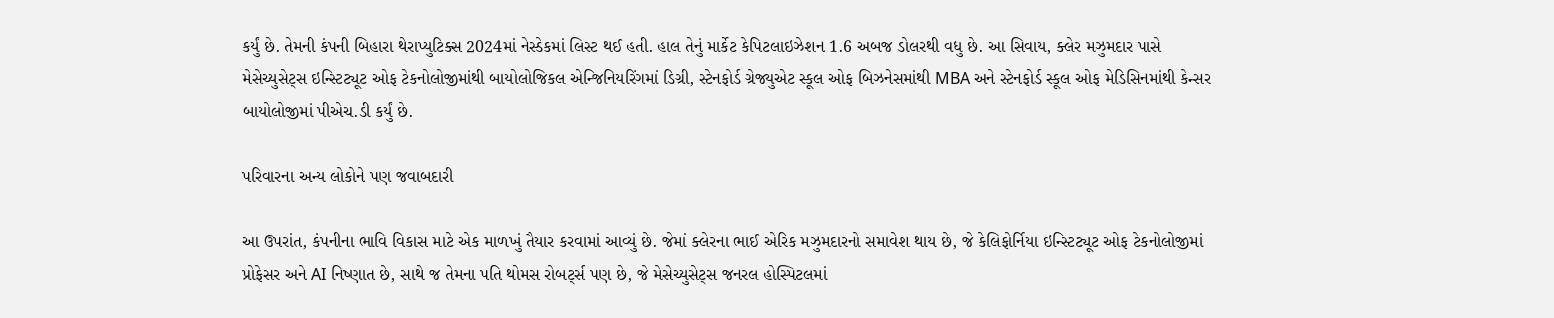કર્યું છે. તેમની કંપની બિહારા થેરાપ્યુટિક્સ 2024માં નેસ્ડેકમાં લિસ્ટ થઈ હતી. હાલ તેનું માર્કેટ કેપિટલાઇઝેશન 1.6 અબજ ડોલરથી વધુ છે. આ સિવાય, ક્લેર મઝુમદાર પાસે મેસેચ્યુસેટ્સ ઇન્સ્ટિટ્યૂટ ઓફ ટેકનોલોજીમાંથી બાયોલોજિકલ એન્જિનિયરિંગમાં ડિગ્રી, સ્ટેનફોર્ડ ગ્રેજ્યુએટ સ્કૂલ ઓફ બિઝનેસમાંથી MBA અને સ્ટેનફોર્ડ સ્કૂલ ઓફ મેડિસિનમાંથી કેન્સર બાયોલોજીમાં પીએચ.ડી કર્યું છે.

પરિવારના અન્ય લોકોને પણ જવાબદારી

આ ઉપરાંત, કંપનીના ભાવિ વિકાસ માટે એક માળખું તૈયાર કરવામાં આવ્યું છે. જેમાં ક્લેરના ભાઈ એરિક મઝુમદારનો સમાવેશ થાય છે, જે કેલિફોર્નિયા ઇન્સ્ટિટ્યૂટ ઓફ ટેકનોલોજીમાં પ્રોફેસર અને AI નિષ્ણાત છે, સાથે જ તેમના પતિ થોમસ રોબર્ટ્સ પણ છે, જે મેસેચ્યુસેટ્સ જનરલ હોસ્પિટલમાં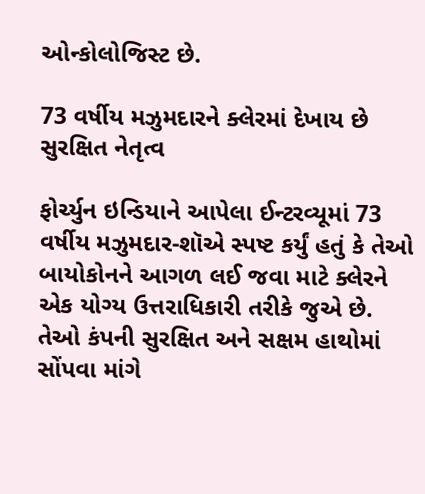ઓન્કોલોજિસ્ટ છે.

73 વર્ષીય મઝુમદારને ક્લેરમાં દેખાય છે સુરક્ષિત નેતૃત્વ

ફોર્ચ્યુન ઇન્ડિયાને આપેલા ઈન્ટરવ્યૂમાં 73 વર્ષીય મઝુમદાર-શૉએ સ્પષ્ટ કર્યું હતું કે તેઓ બાયોકોનને આગળ લઈ જવા માટે ક્લેરને એક યોગ્ય ઉત્તરાધિકારી તરીકે જુએ છે. તેઓ કંપની સુરક્ષિત અને સક્ષમ હાથોમાં સોંપવા માંગે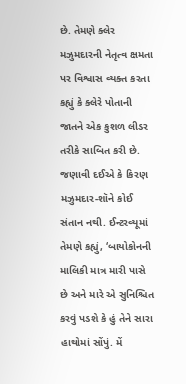છે. તેમણે ક્લેર મઝુમદારની નેતૃત્વ ક્ષમતા પર વિશ્વાસ વ્યક્ત કરતા કહ્યું કે ક્લેરે પોતાની જાતને એક કુશળ લીડર તરીકે સાબિત કરી છે. જણાવી દઈએ કે કિરણ મઝુમદાર-શૉને કોઈ સંતાન નથી. ઈન્ટરવ્યૂમાં તેમણે કહ્યું, ‘બાયોકોનની માલિકી માત્ર મારી પાસે છે અને મારે એ સુનિશ્ચિત કરવું પડશે કે હું તેને સારા હાથોમાં સોંપું. મેં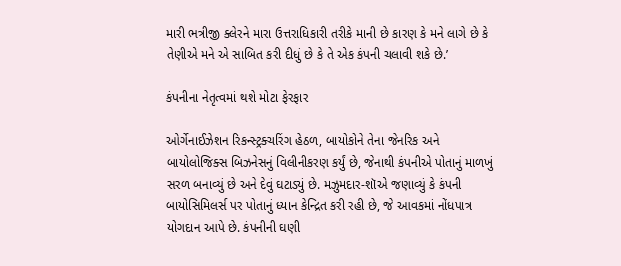મારી ભત્રીજી ક્લેરને મારા ઉત્તરાધિકારી તરીકે માની છે કારણ કે મને લાગે છે કે તેણીએ મને એ સાબિત કરી દીધું છે કે તે એક કંપની ચલાવી શકે છે.’

કંપનીના નેતૃત્વમાં થશે મોટા ફેરફાર

ઓર્ગેનાઈઝેશન રિકન્સ્ટ્રક્ચરિંગ હેઠળ, બાયોકોને તેના જેનરિક અને બાયોલોજિક્સ બિઝનેસનું વિલીનીકરણ કર્યું છે, જેનાથી કંપનીએ પોતાનું માળખું સરળ બનાવ્યું છે અને દેવું ઘટાડ્યું છે. મઝુમદાર-શૉએ જણાવ્યું કે કંપની બાયોસિમિલર્સ પર પોતાનું ધ્યાન કેન્દ્રિત કરી રહી છે, જે આવકમાં નોંધપાત્ર યોગદાન આપે છે. કંપનીની ઘણી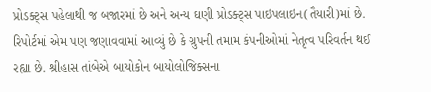પ્રોડક્ટ્સ પહેલાથી જ બજારમાં છે અને અન્ય ઘણી પ્રોડક્ટ્સ પાઇપલાઇન(તૈયારી)માં છે. રિપોર્ટમાં એમ પણ જણાવવામાં આવ્યું છે કે ગ્રુપની તમામ કંપનીઓમાં નેતૃત્વ પરિવર્તન થઈ રહ્યા છે. શ્રીહાસ તાંબેએ બાયોકોન બાયોલોજિક્સના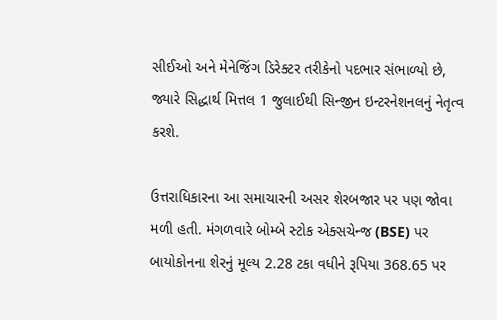સીઈઓ અને મેનેજિંગ ડિરેક્ટર તરીકેનો પદભાર સંભાળ્યો છે, જ્યારે સિદ્ધાર્થ મિત્તલ 1 જુલાઈથી સિન્જીન ઇન્ટરનેશનલનું નેતૃત્વ કરશે.

ઉત્તરાધિકારના આ સમાચારની અસર શેરબજાર પર પણ જોવા મળી હતી. મંગળવારે બોમ્બે સ્ટોક એક્સચેન્જ (BSE) પર બાયોકોનના શેરનું મૂલ્ય 2.28 ટકા વધીને રૂપિયા 368.65 પર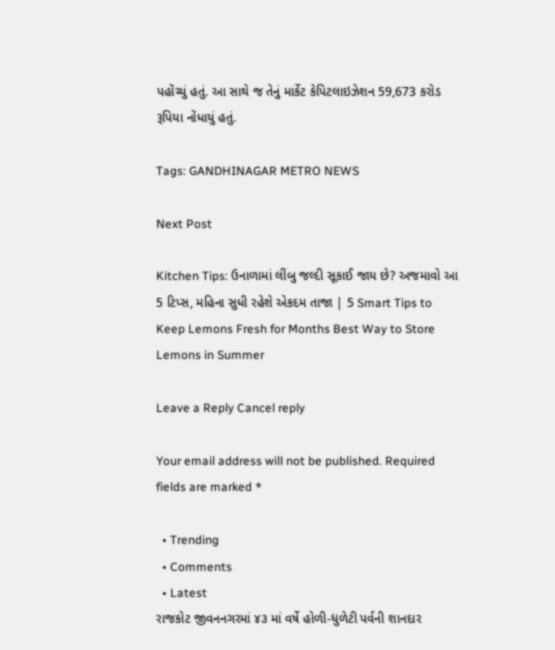પહોંચ્યું હતું. આ સાથે જ તેનું માર્કેટ કેપિટલાઇઝેશન 59,673 કરોડ રૂપિયા નોંધાયું હતું.

Tags: GANDHINAGAR METRO NEWS

Next Post

Kitchen Tips: ઉનાળામાં લીંબુ જલ્દી સૂકાઈ જાય છે? અજમાવો આ 5 ટિપ્સ, મહિના સુધી રહેશે એકદમ તાજા | 5 Smart Tips to Keep Lemons Fresh for Months Best Way to Store Lemons in Summer

Leave a Reply Cancel reply

Your email address will not be published. Required fields are marked *

  • Trending
  • Comments
  • Latest
રાજકોટ જીવનનગરમાં ૪૩ માં વર્ષે હોળી-ધુળેટી પર્વની શાનદાર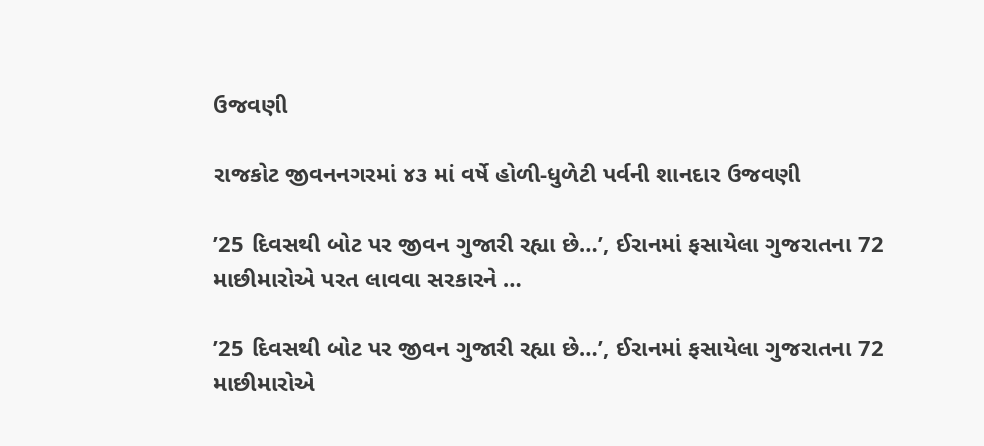ઉજવણી

રાજકોટ જીવનનગરમાં ૪૩ માં વર્ષે હોળી-ધુળેટી પર્વની શાનદાર ઉજવણી

’25 દિવસથી બોટ પર જીવન ગુજારી રહ્યા છે…’, ઈરાનમાં ફસાયેલા ગુજરાતના 72 માછીમારોએ પરત લાવવા સરકારને …

’25 દિવસથી બોટ પર જીવન ગુજારી રહ્યા છે…’, ઈરાનમાં ફસાયેલા ગુજરાતના 72 માછીમારોએ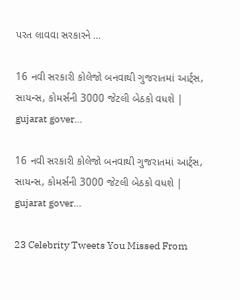પરત લાવવા સરકારને …

16 નવી સરકારી કોલેજો બનવાથી ગુજરાતમાં આર્ટ્સ, સાયન્સ, કોમર્સની 3000 જેટલી બેઠકો વધશે | gujarat gover…

16 નવી સરકારી કોલેજો બનવાથી ગુજરાતમાં આર્ટ્સ, સાયન્સ, કોમર્સની 3000 જેટલી બેઠકો વધશે | gujarat gover…

23 Celebrity Tweets You Missed From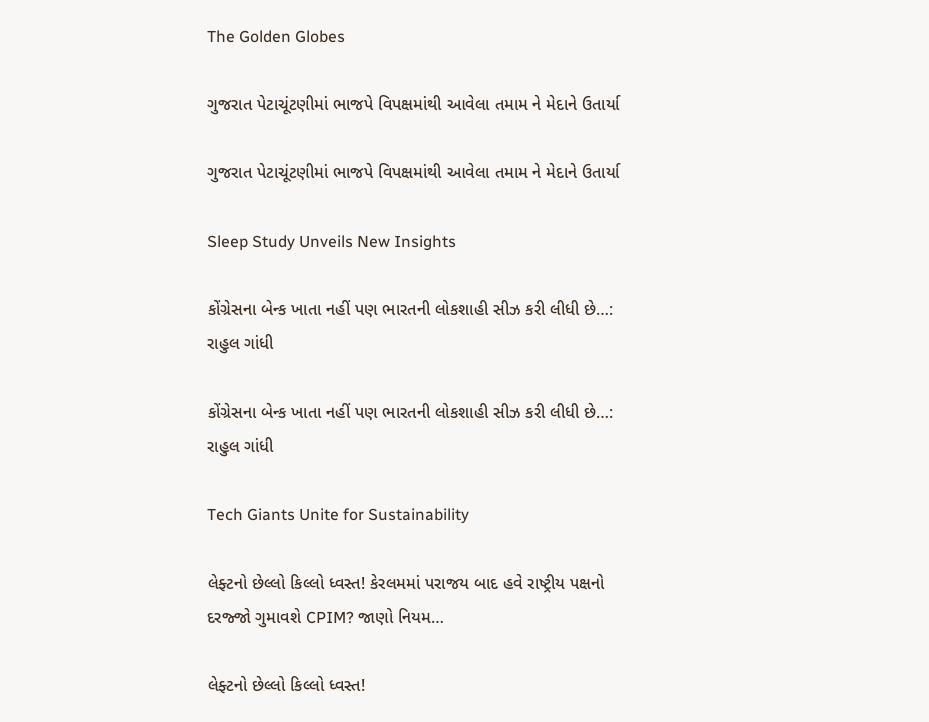The Golden Globes

ગુજરાત પેટાચૂંટણીમાં ભાજપે વિપક્ષમાંથી આવેલા તમામ ને મેદાને ઉતાર્યા

ગુજરાત પેટાચૂંટણીમાં ભાજપે વિપક્ષમાંથી આવેલા તમામ ને મેદાને ઉતાર્યા

Sleep Study Unveils New Insights

કોંગ્રેસના બેન્ક ખાતા નહીં પણ ભારતની લોકશાહી સીઝ કરી લીધી છે…:  રાહુલ ગાંધી

કોંગ્રેસના બેન્ક ખાતા નહીં પણ ભારતની લોકશાહી સીઝ કરી લીધી છે…: રાહુલ ગાંધી

Tech Giants Unite for Sustainability

લેફ્ટનો છેલ્લો કિલ્લો ધ્વસ્ત! કેરલમમાં પરાજય બાદ હવે રાષ્ટ્રીય પક્ષનો દરજ્જો ગુમાવશે CPIM? જાણો નિયમ…

લેફ્ટનો છેલ્લો કિલ્લો ધ્વસ્ત!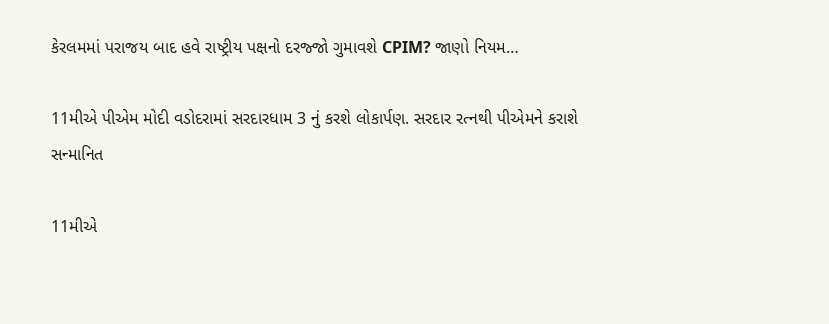કેરલમમાં પરાજય બાદ હવે રાષ્ટ્રીય પક્ષનો દરજ્જો ગુમાવશે CPIM? જાણો નિયમ…

11મીએ પીએમ મોદી વડોદરામાં સરદારધામ 3 નું કરશે લોકાર્પણ. સરદાર રત્નથી પીએમને કરાશે સન્માનિત

11મીએ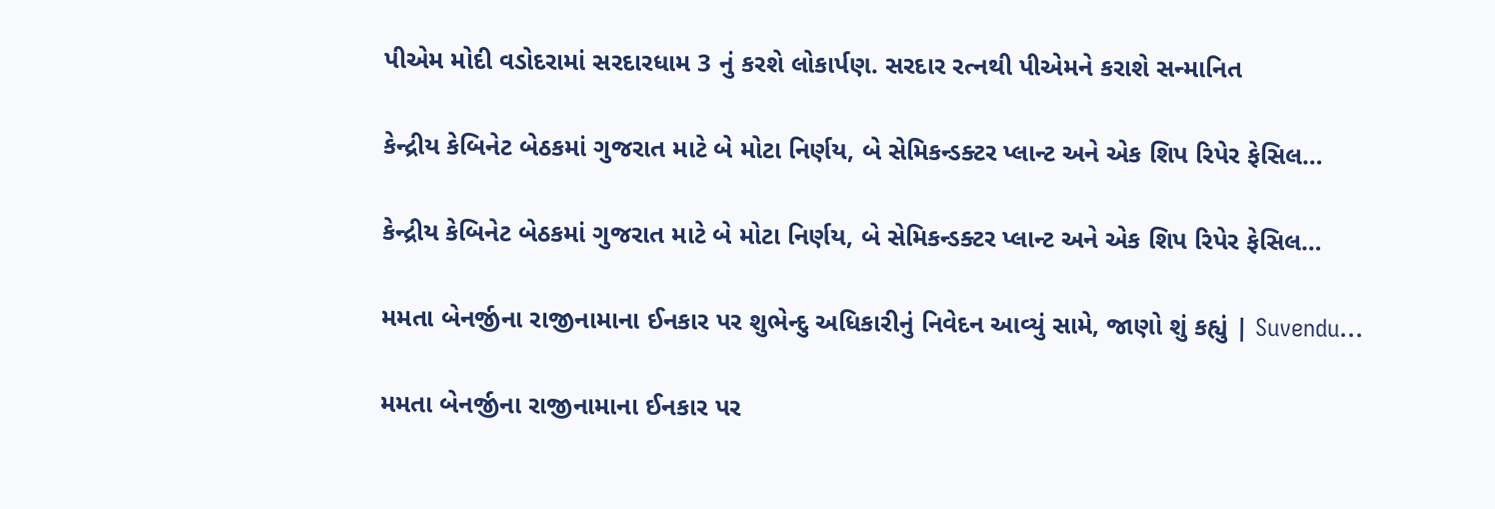પીએમ મોદી વડોદરામાં સરદારધામ 3 નું કરશે લોકાર્પણ. સરદાર રત્નથી પીએમને કરાશે સન્માનિત

કેન્દ્રીય કેબિનેટ બેઠકમાં ગુજરાત માટે બે મોટા નિર્ણય, બે સેમિકન્ડક્ટર પ્લાન્ટ અને એક શિપ રિપેર ફેસિલ…

કેન્દ્રીય કેબિનેટ બેઠકમાં ગુજરાત માટે બે મોટા નિર્ણય, બે સેમિકન્ડક્ટર પ્લાન્ટ અને એક શિપ રિપેર ફેસિલ…

મમતા બેનર્જીના રાજીનામાના ઈનકાર પર શુભેન્દુ અધિકારીનું નિવેદન આવ્યું સામે, જાણો શું કહ્યું | Suvendu…

મમતા બેનર્જીના રાજીનામાના ઈનકાર પર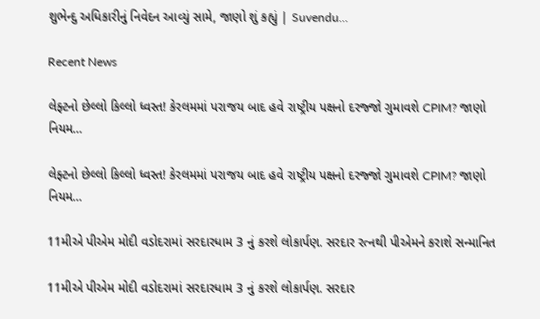શુભેન્દુ અધિકારીનું નિવેદન આવ્યું સામે, જાણો શું કહ્યું | Suvendu…

Recent News

લેફ્ટનો છેલ્લો કિલ્લો ધ્વસ્ત! કેરલમમાં પરાજય બાદ હવે રાષ્ટ્રીય પક્ષનો દરજ્જો ગુમાવશે CPIM? જાણો નિયમ…

લેફ્ટનો છેલ્લો કિલ્લો ધ્વસ્ત! કેરલમમાં પરાજય બાદ હવે રાષ્ટ્રીય પક્ષનો દરજ્જો ગુમાવશે CPIM? જાણો નિયમ…

11મીએ પીએમ મોદી વડોદરામાં સરદારધામ 3 નું કરશે લોકાર્પણ. સરદાર રત્નથી પીએમને કરાશે સન્માનિત

11મીએ પીએમ મોદી વડોદરામાં સરદારધામ 3 નું કરશે લોકાર્પણ. સરદાર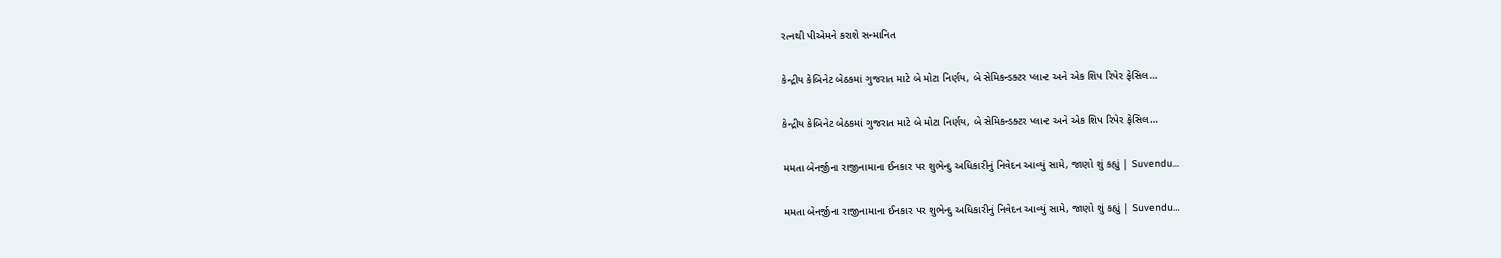રત્નથી પીએમને કરાશે સન્માનિત

કેન્દ્રીય કેબિનેટ બેઠકમાં ગુજરાત માટે બે મોટા નિર્ણય, બે સેમિકન્ડક્ટર પ્લાન્ટ અને એક શિપ રિપેર ફેસિલ…

કેન્દ્રીય કેબિનેટ બેઠકમાં ગુજરાત માટે બે મોટા નિર્ણય, બે સેમિકન્ડક્ટર પ્લાન્ટ અને એક શિપ રિપેર ફેસિલ…

મમતા બેનર્જીના રાજીનામાના ઈનકાર પર શુભેન્દુ અધિકારીનું નિવેદન આવ્યું સામે, જાણો શું કહ્યું | Suvendu…

મમતા બેનર્જીના રાજીનામાના ઈનકાર પર શુભેન્દુ અધિકારીનું નિવેદન આવ્યું સામે, જાણો શું કહ્યું | Suvendu…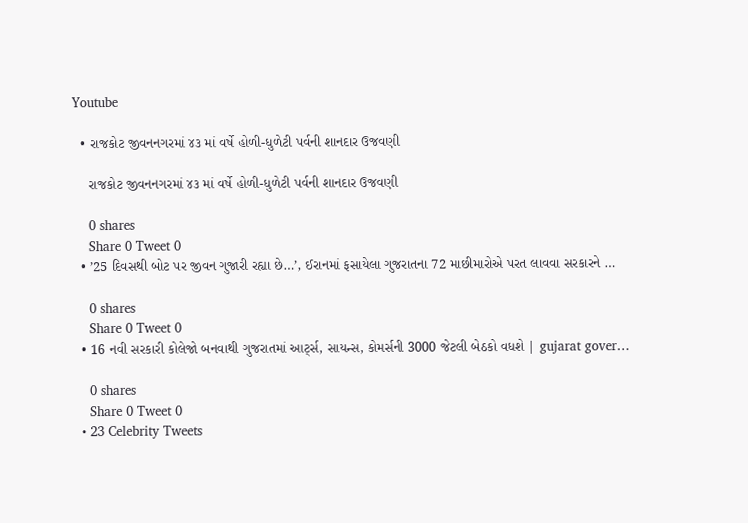Youtube

  • રાજકોટ જીવનનગરમાં ૪૩ માં વર્ષે હોળી-ધુળેટી પર્વની શાનદાર ઉજવણી

    રાજકોટ જીવનનગરમાં ૪૩ માં વર્ષે હોળી-ધુળેટી પર્વની શાનદાર ઉજવણી

    0 shares
    Share 0 Tweet 0
  • ’25 દિવસથી બોટ પર જીવન ગુજારી રહ્યા છે…’, ઈરાનમાં ફસાયેલા ગુજરાતના 72 માછીમારોએ પરત લાવવા સરકારને …

    0 shares
    Share 0 Tweet 0
  • 16 નવી સરકારી કોલેજો બનવાથી ગુજરાતમાં આર્ટ્સ, સાયન્સ, કોમર્સની 3000 જેટલી બેઠકો વધશે | gujarat gover…

    0 shares
    Share 0 Tweet 0
  • 23 Celebrity Tweets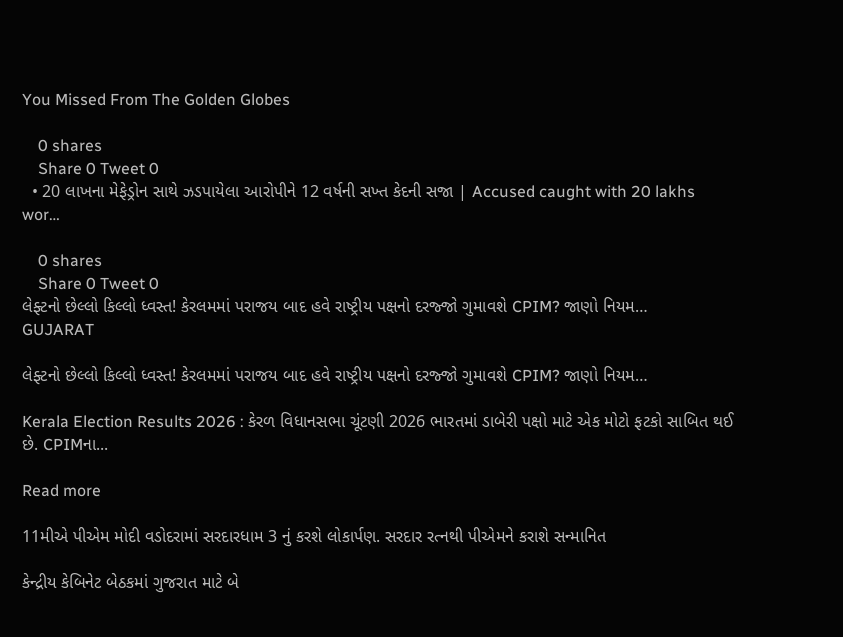You Missed From The Golden Globes

    0 shares
    Share 0 Tweet 0
  • 20 લાખના મેફેડ્રોન સાથે ઝડપાયેલા આરોપીને 12 વર્ષની સખ્ત કેદની સજા | Accused caught with 20 lakhs wor…

    0 shares
    Share 0 Tweet 0
લેફ્ટનો છેલ્લો કિલ્લો ધ્વસ્ત! કેરલમમાં પરાજય બાદ હવે રાષ્ટ્રીય પક્ષનો દરજ્જો ગુમાવશે CPIM? જાણો નિયમ…
GUJARAT

લેફ્ટનો છેલ્લો કિલ્લો ધ્વસ્ત! કેરલમમાં પરાજય બાદ હવે રાષ્ટ્રીય પક્ષનો દરજ્જો ગુમાવશે CPIM? જાણો નિયમ…

Kerala Election Results 2026 : કેરળ વિધાનસભા ચૂંટણી 2026 ભારતમાં ડાબેરી પક્ષો માટે એક મોટો ફટકો સાબિત થઈ છે. CPIMના...

Read more

11મીએ પીએમ મોદી વડોદરામાં સરદારધામ 3 નું કરશે લોકાર્પણ. સરદાર રત્નથી પીએમને કરાશે સન્માનિત

કેન્દ્રીય કેબિનેટ બેઠકમાં ગુજરાત માટે બે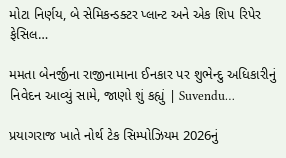મોટા નિર્ણય, બે સેમિકન્ડક્ટર પ્લાન્ટ અને એક શિપ રિપેર ફેસિલ…

મમતા બેનર્જીના રાજીનામાના ઈનકાર પર શુભેન્દુ અધિકારીનું નિવેદન આવ્યું સામે, જાણો શું કહ્યું | Suvendu…

પ્રયાગરાજ ખાતે નોર્થ ટેક સિમ્પોઝિયમ 2026નું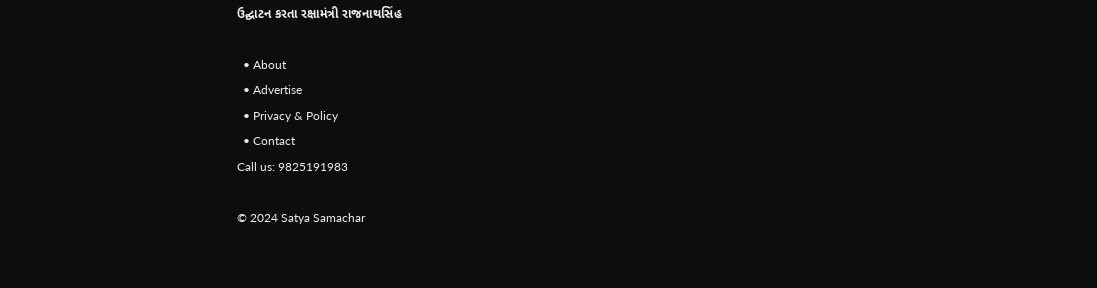ઉદ્ઘાટન કરતા રક્ષામંત્રી રાજનાથસિંહ

  • About
  • Advertise
  • Privacy & Policy
  • Contact
Call us: 9825191983

© 2024 Satya Samachar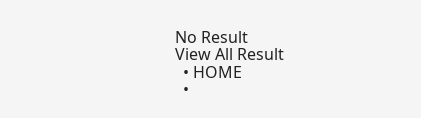No Result
View All Result
  • HOME
  •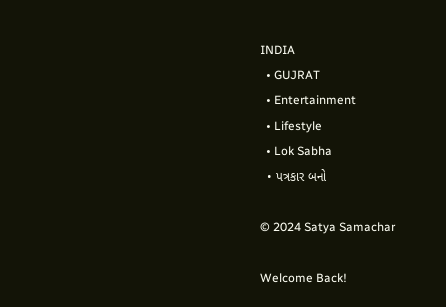INDIA
  • GUJRAT
  • Entertainment
  • Lifestyle
  • Lok Sabha
  • પત્રકાર બનો

© 2024 Satya Samachar

Welcome Back!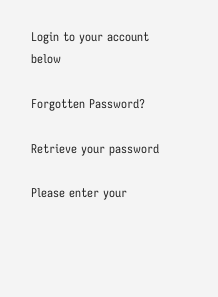Login to your account below

Forgotten Password?

Retrieve your password

Please enter your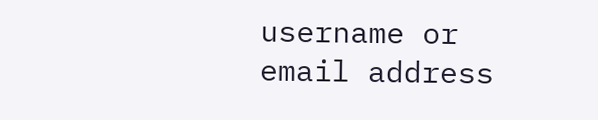username or email address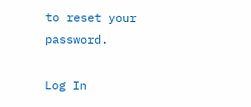to reset your password.

Log In